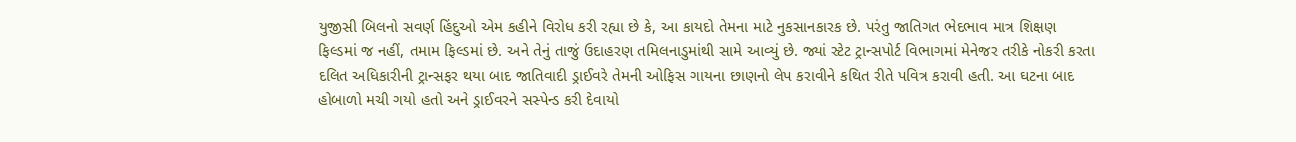યુજીસી બિલનો સવર્ણ હિંદુઓ એમ કહીને વિરોધ કરી રહ્યા છે કે, આ કાયદો તેમના માટે નુકસાનકારક છે. પરંતુ જાતિગત ભેદભાવ માત્ર શિક્ષણ ફિલ્ડમાં જ નહીં, તમામ ફિલ્ડમાં છે. અને તેનું તાજું ઉદાહરણ તમિલનાડુમાંથી સામે આવ્યું છે. જ્યાં સ્ટેટ ટ્રાન્સપોર્ટ વિભાગમાં મેનેજર તરીકે નોકરી કરતા દલિત અધિકારીની ટ્રાન્સફર થયા બાદ જાતિવાદી ડ્રાઈવરે તેમની ઓફિસ ગાયના છાણનો લેપ કરાવીને કથિત રીતે પવિત્ર કરાવી હતી. આ ઘટના બાદ હોબાળો મચી ગયો હતો અને ડ્રાઈવરને સસ્પેન્ડ કરી દેવાયો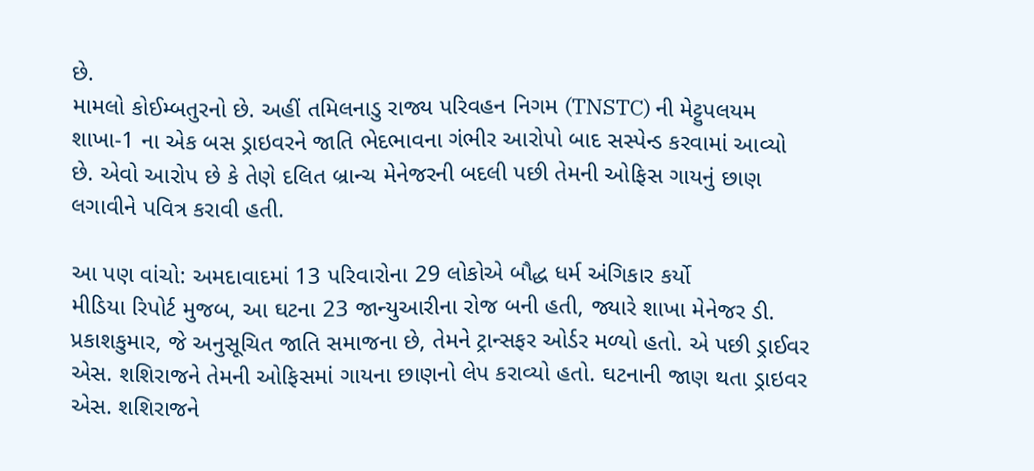છે.
મામલો કોઈમ્બતુરનો છે. અહીં તમિલનાડુ રાજ્ય પરિવહન નિગમ (TNSTC) ની મેટ્ટુપલયમ શાખા-1 ના એક બસ ડ્રાઇવરને જાતિ ભેદભાવના ગંભીર આરોપો બાદ સસ્પેન્ડ કરવામાં આવ્યો છે. એવો આરોપ છે કે તેણે દલિત બ્રાન્ચ મેનેજરની બદલી પછી તેમની ઓફિસ ગાયનું છાણ લગાવીને પવિત્ર કરાવી હતી.

આ પણ વાંચો: અમદાવાદમાં 13 પરિવારોના 29 લોકોએ બૌદ્ધ ધર્મ અંગિકાર કર્યો
મીડિયા રિપોર્ટ મુજબ, આ ઘટના 23 જાન્યુઆરીના રોજ બની હતી, જ્યારે શાખા મેનેજર ડી. પ્રકાશકુમાર, જે અનુસૂચિત જાતિ સમાજના છે, તેમને ટ્રાન્સફર ઓર્ડર મળ્યો હતો. એ પછી ડ્રાઈવર એસ. શશિરાજને તેમની ઓફિસમાં ગાયના છાણનો લેપ કરાવ્યો હતો. ઘટનાની જાણ થતા ડ્રાઇવર એસ. શશિરાજને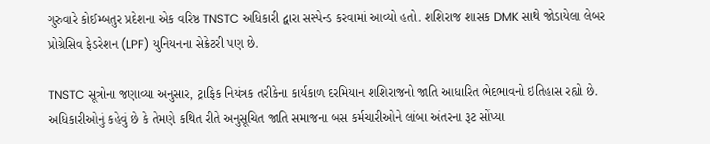ગુરુવારે કોઈમ્બતુર પ્રદેશના એક વરિષ્ઠ TNSTC અધિકારી દ્વારા સસ્પેન્ડ કરવામાં આવ્યો હતો. શશિરાજ શાસક DMK સાથે જોડાયેલા લેબર પ્રોગ્રેસિવ ફેડરેશન (LPF) યુનિયનના સેક્રેટરી પણ છે.

TNSTC સૂત્રોના જણાવ્યા અનુસાર, ટ્રાફિક નિયંત્રક તરીકેના કાર્યકાળ દરમિયાન શશિરાજનો જાતિ આધારિત ભેદભાવનો ઇતિહાસ રહ્યો છે. અધિકારીઓનું કહેવું છે કે તેમણે કથિત રીતે અનુસૂચિત જાતિ સમાજના બસ કર્મચારીઓને લાંબા અંતરના રૂટ સોંપ્યા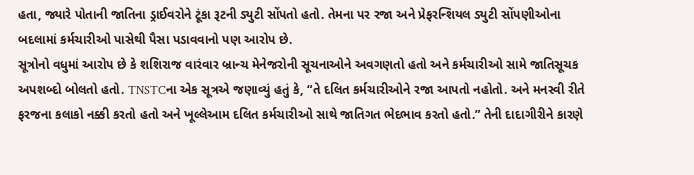હતા, જ્યારે પોતાની જાતિના ડ્રાઈવરોને ટૂંકા રૂટની ડ્યુટી સોંપતો હતો. તેમના પર રજા અને પ્રેફરન્શિયલ ડ્યુટી સોંપણીઓના બદલામાં કર્મચારીઓ પાસેથી પૈસા પડાવવાનો પણ આરોપ છે.
સૂત્રોનો વધુમાં આરોપ છે કે શશિરાજ વારંવાર બ્રાન્ચ મેનેજરોની સૂચનાઓને અવગણતો હતો અને કર્મચારીઓ સામે જાતિસૂચક અપશબ્દો બોલતો હતો. TNSTCના એક સૂત્રએ જણાવ્યું હતું કે, “તે દલિત કર્મચારીઓને રજા આપતો નહોતો. અને મનસ્વી રીતે ફરજના કલાકો નક્કી કરતો હતો અને ખૂલ્લેઆમ દલિત કર્મચારીઓ સાથે જાતિગત ભેદભાવ કરતો હતો.” તેની દાદાગીરીને કારણે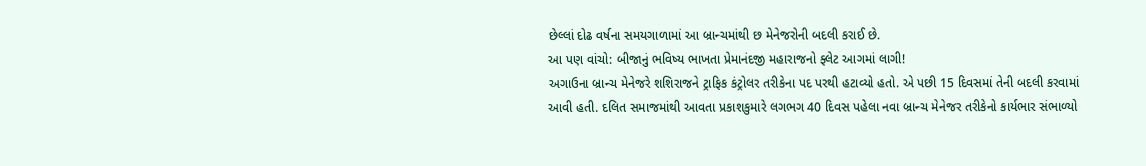છેલ્લાં દોઢ વર્ષના સમયગાળામાં આ બ્રાન્ચમાંથી છ મેનેજરોની બદલી કરાઈ છે.
આ પણ વાંચો: બીજાનું ભવિષ્ય ભાખતા પ્રેમાનંદજી મહારાજનો ફ્લેટ આગમાં લાગી!
અગાઉના બ્રાન્ચ મેનેજરે શશિરાજને ટ્રાફિક કંટ્રોલર તરીકેના પદ પરથી હટાવ્યો હતો. એ પછી 15 દિવસમાં તેની બદલી કરવામાં આવી હતી. દલિત સમાજમાંથી આવતા પ્રકાશકુમારે લગભગ 40 દિવસ પહેલા નવા બ્રાન્ચ મેનેજર તરીકેનો કાર્યભાર સંભાળ્યો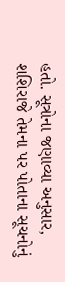હતો. સૂત્રોના જણાવ્યા અનુસાર, શશિરાજે તેમના પર પોતાના સૂચનોનું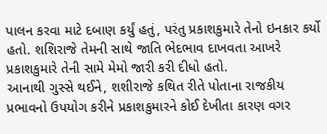પાલન કરવા માટે દબાણ કર્યું હતું, પરંતુ પ્રકાશકુમારે તેનો ઇનકાર કર્યો હતો. શશિરાજે તેમની સાથે જાતિ ભેદભાવ દાખવતા આખરે પ્રકાશકુમારે તેની સામે મેમો જારી કરી દીધો હતો.
આનાથી ગુસ્સે થઈને, શશીરાજે કથિત રીતે પોતાના રાજકીય પ્રભાવનો ઉપયોગ કરીને પ્રકાશકુમારને કોઈ દેખીતા કારણ વગર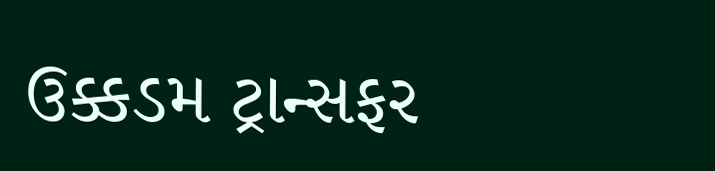ઉક્કડમ ટ્રાન્સફર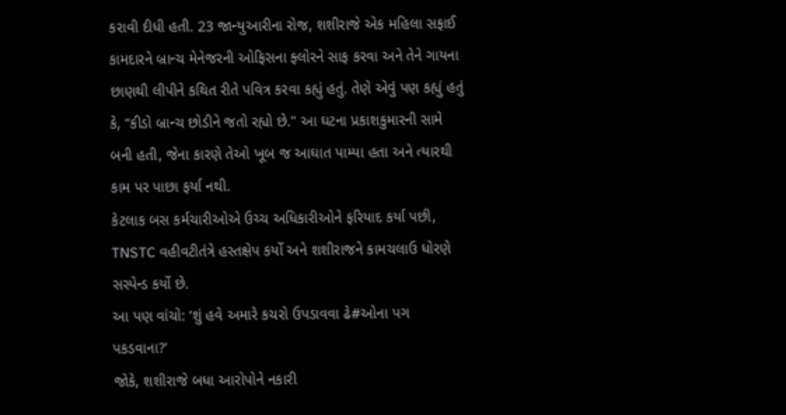કરાવી દીધી હતી. 23 જાન્યુઆરીના રોજ, શશીરાજે એક મહિલા સફાઈ કામદારને બ્રાન્ચ મેનેજરની ઓફિસના ફ્લોરને સાફ કરવા અને તેને ગાયના છાણથી લીપીને કથિત રીતે પવિત્ર કરવા કહ્યું હતું. તેણે એવું પણ કહ્યું હતું કે, “કીડો બ્રાન્ચ છોડીને જતો રહ્યો છે.” આ ઘટના પ્રકાશકુમારની સામે બની હતી, જેના કારણે તેઓ ખૂબ જ આઘાત પામ્યા હતા અને ત્યારથી કામ પર પાછા ફર્યા નથી.
કેટલાક બસ કર્મચારીઓએ ઉચ્ચ અધિકારીઓને ફરિયાદ કર્યા પછી, TNSTC વહીવટીતંત્રે હસ્તક્ષેપ કર્યો અને શશીરાજને કામચલાઉ ધોરણે સસ્પેન્ડ કર્યો છે.
આ પણ વાંચો: ‘શું હવે અમારે કચરો ઉપડાવવા ઢે#ઓના પગ પકડવાના?’
જોકે, શશીરાજે બધા આરોપોને નકારી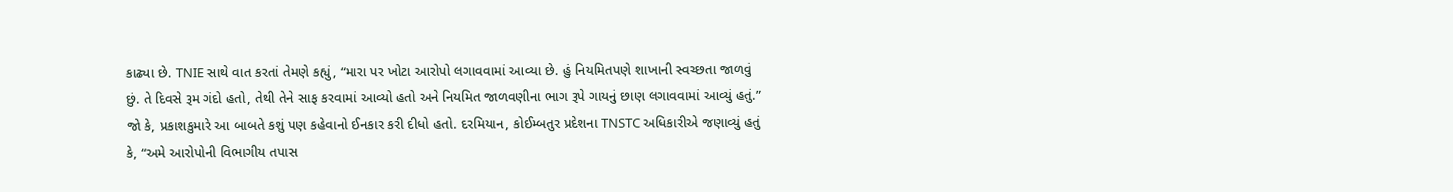કાઢ્યા છે. TNIE સાથે વાત કરતાં તેમણે કહ્યું, “મારા પર ખોટા આરોપો લગાવવામાં આવ્યા છે. હું નિયમિતપણે શાખાની સ્વચ્છતા જાળવું છું. તે દિવસે રૂમ ગંદો હતો, તેથી તેને સાફ કરવામાં આવ્યો હતો અને નિયમિત જાળવણીના ભાગ રૂપે ગાયનું છાણ લગાવવામાં આવ્યું હતું.”
જો કે, પ્રકાશકુમારે આ બાબતે કશું પણ કહેવાનો ઈનકાર કરી દીધો હતો. દરમિયાન, કોઈમ્બતુર પ્રદેશના TNSTC અધિકારીએ જણાવ્યું હતું કે, “અમે આરોપોની વિભાગીય તપાસ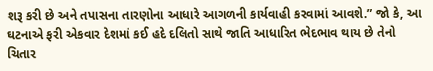શરૂ કરી છે અને તપાસના તારણોના આધારે આગળની કાર્યવાહી કરવામાં આવશે.” જો કે, આ ઘટનાએ ફરી એકવાર દેશમાં કઈ હદે દલિતો સાથે જાતિ આધારિત ભેદભાવ થાય છે તેનો ચિતાર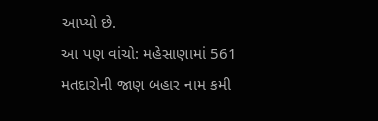આપ્યો છે.
આ પણ વાંચો: મહેસાણામાં 561 મતદારોની જાણ બહાર નામ કમી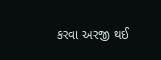કરવા અરજી થઈ